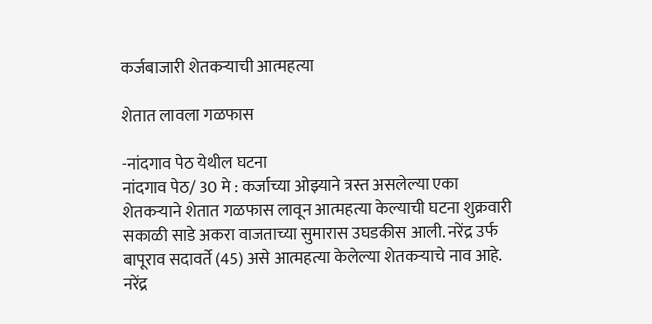कर्जबाजारी शेतकर्‍याची आत्महत्या

शेतात लावला गळफास

-नांदगाव पेठ येथील घटना
नांदगाव पेठ/ 30 मे : कर्जाच्या ओझ्याने त्रस्त असलेल्या एका शेतकर्‍याने शेतात गळफास लावून आत्महत्या केल्याची घटना शुक्रवारी सकाळी साडे अकरा वाजताच्या सुमारास उघडकीस आली. नरेंद्र उर्फ बापूराव सदावर्ते (45) असे आत्महत्या केलेल्या शेतकर्‍याचे नाव आहे. नरेंद्र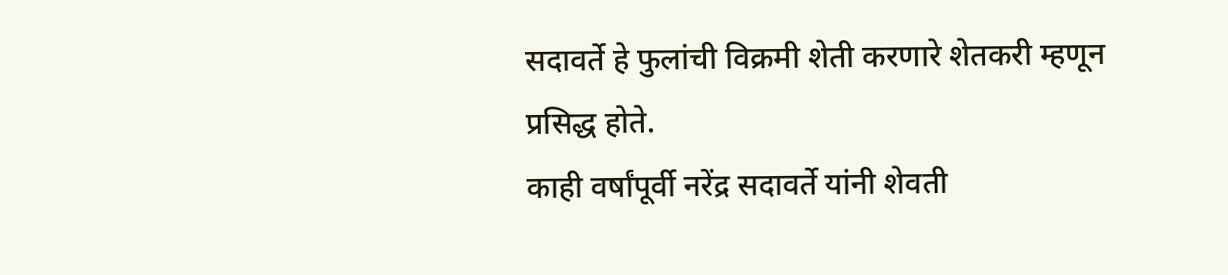सदावर्ते हे फुलांची विक्रमी शेती करणारे शेतकरी म्हणून प्रसिद्ध होते.
काही वर्षांपूर्वी नरेंद्र सदावर्ते यांनी शेवती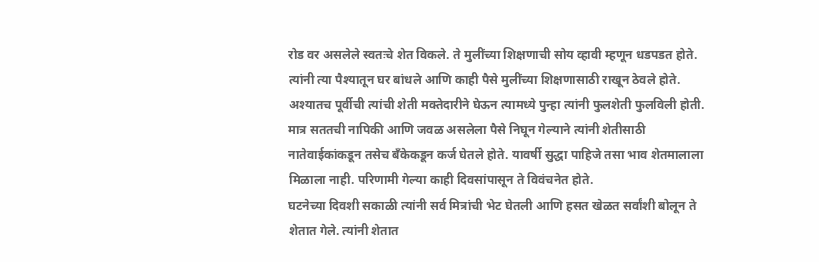रोड वर असलेले स्वतःचे शेत विकले. ते मुलींच्या शिक्षणाची सोय व्हावी म्हणून धडपडत होते. त्यांनी त्या पैश्यातून घर बांधले आणि काही पैसे मुलींच्या शिक्षणासाठी राखून ठेवले होते. अश्यातच पूर्वीची त्यांची शेती मक्तेदारीने घेऊन त्यामध्ये पुन्हा त्यांनी फुलशेती फुलविली होती. मात्र सततची नापिकी आणि जवळ असलेला पैसे निघून गेल्याने त्यांनी शेतीसाठी नातेवाईकांकडून तसेच बँकेकडून कर्ज घेतले होते. यावर्षी सुद्धा पाहिजे तसा भाव शेतमालाला मिळाला नाही. परिणामी गेल्या काही दिवसांपासून ते विवंचनेत होते.
घटनेच्या दिवशी सकाळी त्यांनी सर्व मित्रांची भेट घेतली आणि हसत खेळत सर्वांशी बोलून ते शेतात गेले. त्यांनी शेतात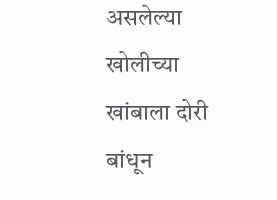असलेल्या खोलीच्या खांबाला दोरी बांधून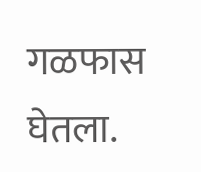गळफास घेतला.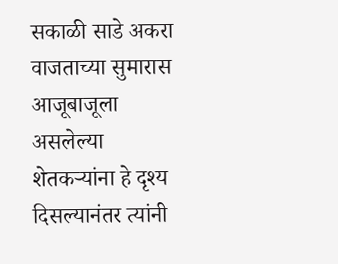सकाळी साडे अकरा वाजताच्या सुमारास आजूबाजूला असलेल्या शेतकर्‍यांना हे दृश्य दिसल्यानंतर त्यांनी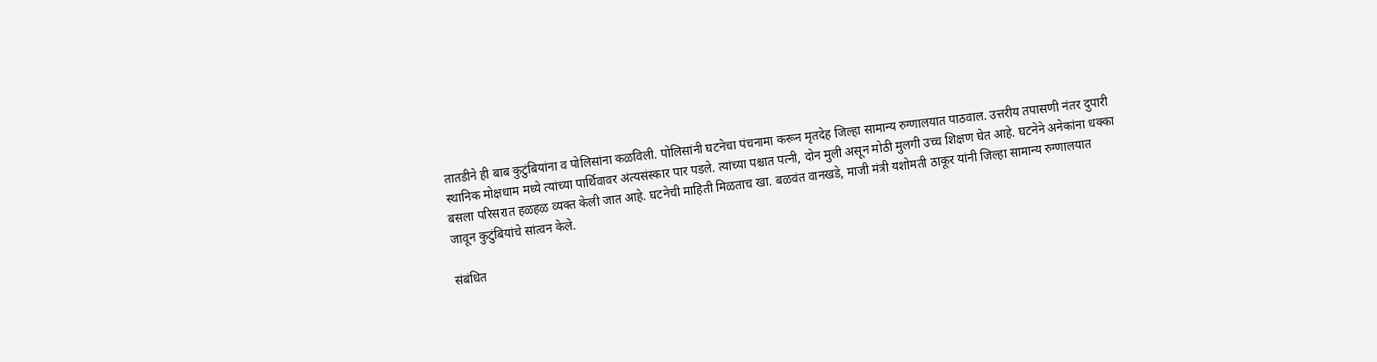तातडीने ही बाब कुटुंबियांना व पोलिसांना कळविली. पोलिसांनी घटनेचा पंचनामा करून मृतदेह जिल्हा सामान्य रुग्णालयात पाठवाल. उत्तरीय तपासणी नंतर दुपारी स्थानिक मोक्षधाम मध्ये त्यांच्या पार्थिवावर अंत्यसंस्कार पार पडले. त्यांच्या पश्चात पत्नी, दोन मुली असून मोठी मुलगी उच्च शिक्षण घेत आहे. घटनेने अनेकांना धक्का बसला परिसरात हळहळ व्यक्त केली जात आहे. घटनेची माहिती मिळताच खा. बळवंत वानखडे, माजी मंत्री यशोमती ठाकूर यांनी जिल्हा सामान्य रुग्णालयात जावून कुटुंबियांचे सांत्वन केले.

संबंधित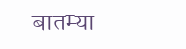बातम्या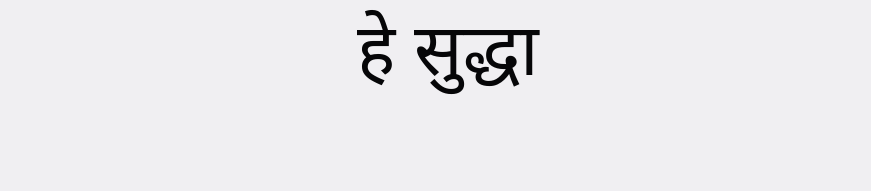हे सुद्धा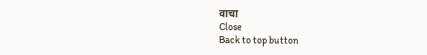वाचा
Close
Back to top button